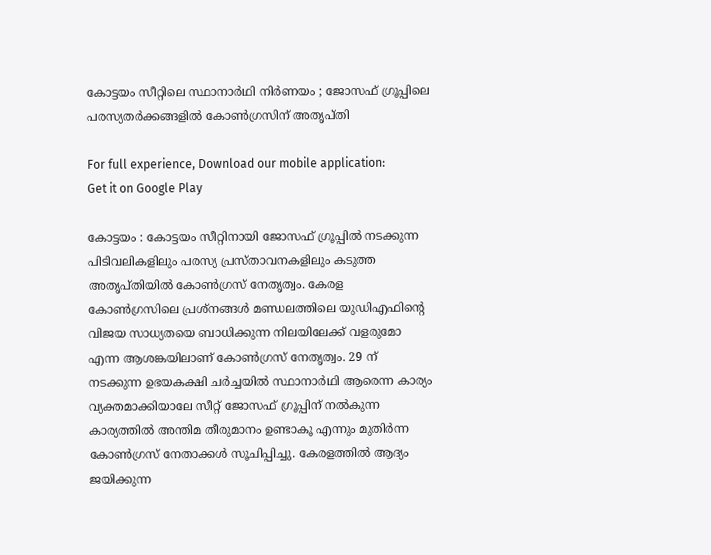കോട്ടയം സീറ്റിലെ സ്ഥാനാർഥി നിർണയം ; ജോസഫ് ഗ്രൂപ്പിലെ പരസ്യതർക്കങ്ങളിൽ കോൺഗ്രസിന് അതൃപ്തി

For full experience, Download our mobile application:
Get it on Google Play

കോട്ടയം : കോട്ടയം സീറ്റിനായി ജോസഫ് ഗ്രൂപ്പിൽ നടക്കുന്ന പിടിവലികളിലും പരസ്യ പ്രസ്താവനകളിലും കടുത്ത അതൃപ്തിയിൽ കോൺഗ്രസ് നേതൃത്വം. കേരള കോൺഗ്രസിലെ പ്രശ്നങ്ങൾ മണ്ഡലത്തിലെ യുഡിഎഫിന്റെ വിജയ സാധ്യതയെ ബാധിക്കുന്ന നിലയിലേക്ക് വളരുമോ എന്ന ആശങ്കയിലാണ് കോൺഗ്രസ് നേതൃത്വം. 29 ന് നടക്കുന്ന ഉഭയകക്ഷി ചർച്ചയിൽ സ്ഥാനാർഥി ആരെന്ന കാര്യം വ്യക്തമാക്കിയാലേ സീറ്റ് ജോസഫ് ഗ്രൂപ്പിന് നൽകുന്ന കാര്യത്തിൽ അന്തിമ തീരുമാനം ഉണ്ടാകൂ എന്നും മുതിർന്ന കോൺഗ്രസ് നേതാക്കൾ സൂചിപ്പിച്ചു. കേരളത്തിൽ ആദ്യം ജയിക്കുന്ന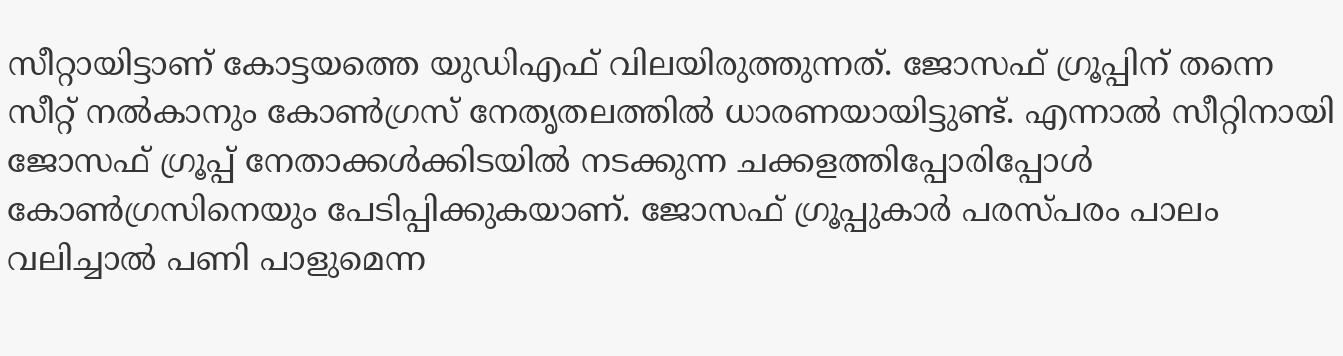സീറ്റായിട്ടാണ് കോട്ടയത്തെ യുഡിഎഫ് വിലയിരുത്തുന്നത്. ജോസഫ് ഗ്രൂപ്പിന് തന്നെ സീറ്റ് നൽകാനും കോൺഗ്രസ് നേതൃതലത്തിൽ ധാരണയായിട്ടുണ്ട്. എന്നാൽ സീറ്റിനായി ജോസഫ് ഗ്രൂപ്പ് നേതാക്കൾക്കിടയിൽ നടക്കുന്ന ചക്കളത്തിപ്പോരിപ്പോൾ കോൺഗ്രസിനെയും പേടിപ്പിക്കുകയാണ്. ജോസഫ് ഗ്രൂപ്പുകാർ പരസ്പരം പാലം വലിച്ചാൽ പണി പാളുമെന്ന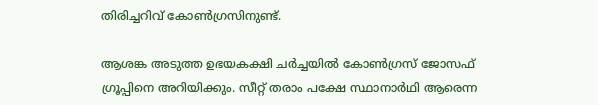തിരിച്ചറിവ് കോൺഗ്രസിനുണ്ട്.

ആശങ്ക അടുത്ത ഉഭയകക്ഷി ചർച്ചയിൽ കോൺഗ്രസ് ജോസഫ് ഗ്രൂപ്പിനെ അറിയിക്കും. സീറ്റ് തരാം പക്ഷേ സ്ഥാനാർഥി ആരെന്ന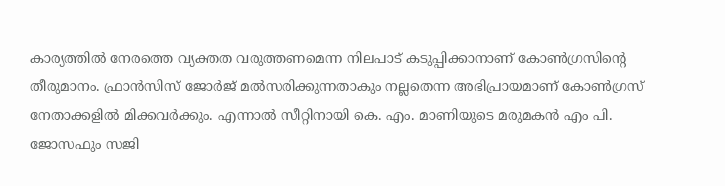കാര്യത്തിൽ നേരത്തെ വ്യക്തത വരുത്തണമെന്ന നിലപാട് കടുപ്പിക്കാനാണ് കോൺഗ്രസിന്റെ തീരുമാനം. ഫ്രാൻസിസ് ജോർജ് മൽസരിക്കുന്നതാകും നല്ലതെന്ന അഭിപ്രായമാണ് കോൺഗ്രസ് നേതാക്കളിൽ മിക്കവർക്കും. എന്നാൽ സീറ്റിനായി കെ. എം. മാണിയുടെ മരുമകൻ എം പി. ജോസഫും സജി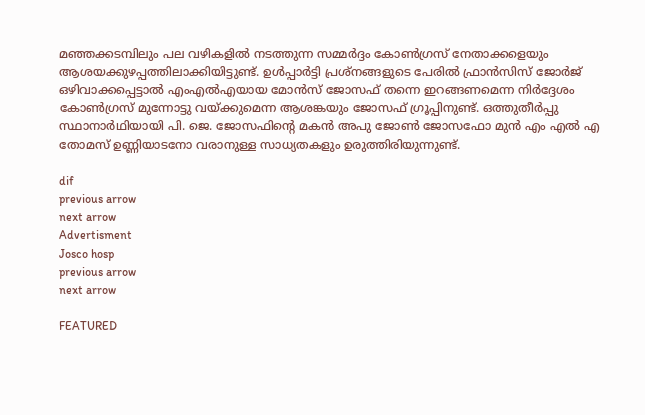മഞ്ഞക്കടമ്പിലും പല വഴികളിൽ നടത്തുന്ന സമ്മർദ്ദം കോൺഗ്രസ് നേതാക്കളെയും ആശയക്കുഴപ്പത്തിലാക്കിയിട്ടുണ്ട്. ഉൾപ്പാർട്ടി പ്രശ്നങ്ങളുടെ പേരിൽ ഫ്രാൻസിസ് ജോർജ് ഒഴിവാക്കപ്പെട്ടാൽ എംഎൽഎയായ മോൻസ് ജോസഫ് തന്നെ ഇറങ്ങണമെന്ന നിർദ്ദേശം കോൺഗ്രസ് മുന്നോട്ടു വയ്ക്കുമെന്ന ആശങ്കയും ജോസഫ് ഗ്രൂപ്പിനുണ്ട്. ഒത്തുതീർപ്പു സ്ഥാനാർഥിയായി പി. ജെ. ജോസഫിന്റെ മകൻ അപു ജോൺ ജോസഫോ മുൻ എം എൽ എ തോമസ് ഉണ്ണിയാടനോ വരാനുള്ള സാധ്യതകളും ഉരുത്തിരിയുന്നുണ്ട്.

dif
previous arrow
next arrow
Advertisment
Josco hosp
previous arrow
next arrow

FEATURED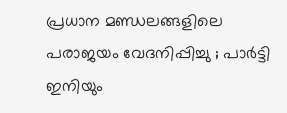പ്രധാന മണ്ഡലങ്ങളിലെ പരാജയം വേദനിപ്പിച്ചു ; പാർട്ടി ഇനിയും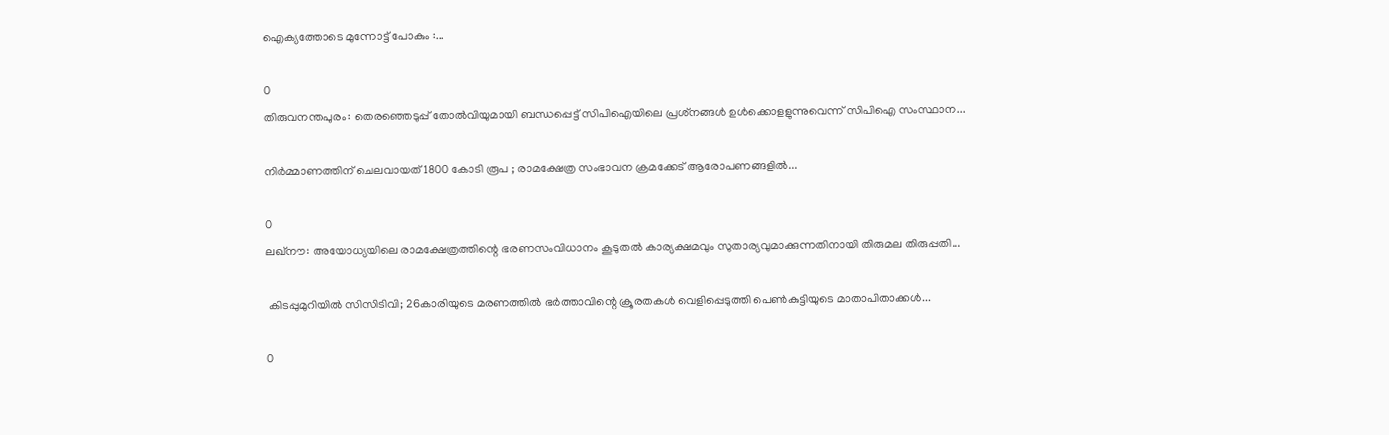ഐക്യത്തോടെ മുന്നോട്ട് പോകും :...

0
തിരുവനന്തപുരം: തെരഞ്ഞെടുപ്പ് തോല്‍വിയുമായി ബന്ധപ്പെട്ട് സിപിഐയിലെ പ്രശ്‌നങ്ങള്‍ ഉള്‍ക്കൊളളുന്നുവെന്ന് സിപിഐ സംസ്ഥാന...

നിർമ്മാണത്തിന് ചെലവായത് 1800 കോടി രൂപ ; രാമക്ഷേത്ര സംഭാവന ക്രമക്കേട് ആരോപണങ്ങളിൽ...

0
ലഖ്നൗ: അയോധ്യയിലെ രാമക്ഷേത്രത്തിന്റെ ഭരണസംവിധാനം കൂടുതൽ കാര്യക്ഷമവും സുതാര്യവുമാക്കുന്നതിനായി തിരുമല തിരുപ്പതി...

 കിടപ്പുമുറിയിൽ സിസിടിവി; 26കാരിയുടെ മരണത്തിൽ ഭർത്താവിന്റെ ക്രൂരതകൾ വെളിപ്പെടുത്തി പെൺകുട്ടിയുടെ മാതാപിതാക്കൾ...

0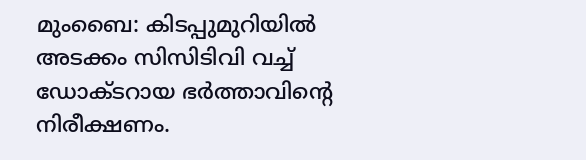മുംബൈ: കിടപ്പുമുറിയിൽ അടക്കം സിസിടിവി വച്ച് ഡോക്ടറായ ഭർത്താവിന്റെ നിരീക്ഷണം.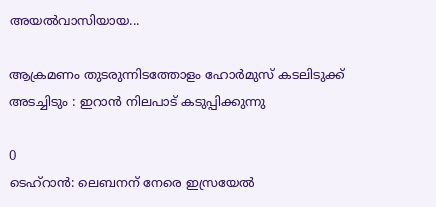അയൽവാസിയായ...

ആക്രമണം തുടരുന്നിടത്തോളം ഹോർമുസ് കടലിടുക്ക് അടച്ചിടും : ഇറാൻ നിലപാട് കടുപ്പിക്കുന്നു

0
ടെഹ്റാൻ: ലെബനന് നേരെ ഇസ്രയേൽ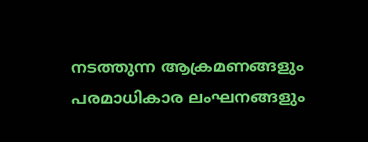നടത്തുന്ന ആക്രമണങ്ങളും പരമാധികാര ലംഘനങ്ങളും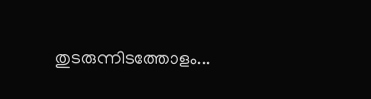തുടരുന്നിടത്തോളം...